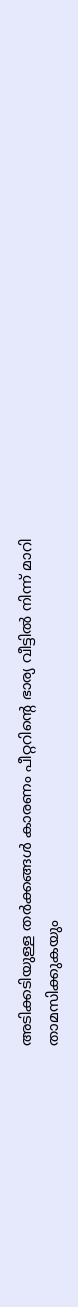അടിക്കടിയുള്ള തർക്കങ്ങൾ കാരണം പീറ്ററിന്‍റെ ഭാര്യ വീട്ടിൽ നിന്ന് മാറി താമസിക്കുകയും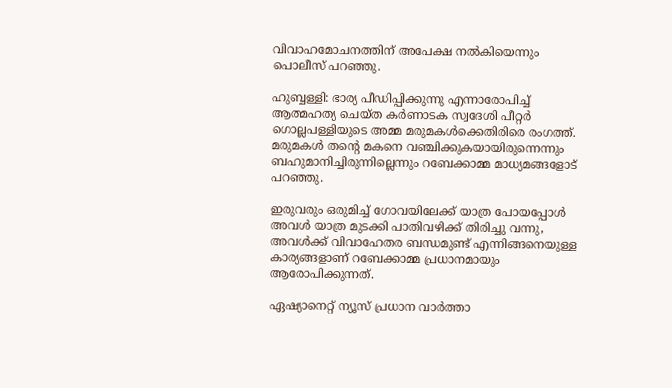വിവാഹമോചനത്തിന് അപേക്ഷ നൽകിയെന്നും പൊലീസ് പറഞ്ഞു.

ഹുബ്ബള്ളി: ഭാര്യ പീഡിപ്പിക്കുന്നു എന്നാരോപിച്ച് ആത്മഹത്യ ചെയ്ത കര്‍ണാടക സ്വദേശി പീറ്റര്‍ ഗൊല്ലപള്ളിയുടെ അമ്മ മരുമകള്‍ക്കെതിരിരെ രംഗത്ത്. മരുമകള്‍ തന്‍റെ മകനെ വഞ്ചിക്കുകയായിരുന്നെന്നും ബഹുമാനിച്ചിരുന്നില്ലെന്നും റബേക്കാമ്മ മാധ്യമങ്ങളോട് പറഞ്ഞു.

ഇരുവരും ഒരുമിച്ച് ഗോവയിലേക്ക് യാത്ര പോയപ്പോള്‍ അവള്‍ യാത്ര മുടക്കി പാതിവഴിക്ക് തിരിച്ചു വന്നു, അവള്‍ക്ക് വിവാഹേതര ബന്ധമുണ്ട് എന്നിങ്ങനെയുള്ള കാര്യങ്ങളാണ് റബേക്കാമ്മ പ്രധാനമായും ആരോപിക്കുന്നത്.

ഏഷ്യാനെറ്റ് ന്യൂസ് പ്രധാന വാർത്താ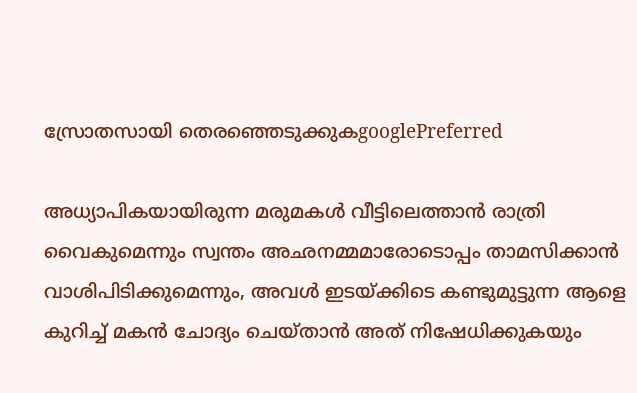സ്രോതസായി തെരഞ്ഞെടുക്കുകgooglePreferred

അധ്യാപികയായിരുന്ന മരുമകള്‍ വീട്ടിലെത്താന്‍ രാത്രി വൈകുമെന്നും സ്വന്തം അഛനമ്മമാരോടൊപ്പം താമസിക്കാന്‍ വാശിപിടിക്കുമെന്നും, അവള്‍ ഇടയ്ക്കിടെ കണ്ടുമുട്ടുന്ന ആളെ കുറിച്ച് മകന്‍ ചോദ്യം ചെയ്താന്‍ അത് നിഷേധിക്കുകയും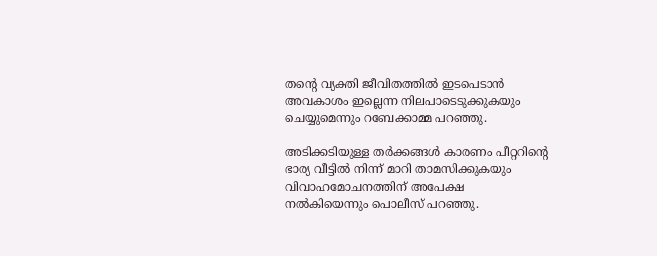തന്‍റെ വ്യക്തി ജീവിതത്തില്‍ ഇടപെടാന്‍ അവകാശം ഇല്ലെന്ന നിലപാടെടുക്കുകയും ചെയ്യുമെന്നും റബേക്കാമ്മ പറഞ്ഞു.

അടിക്കടിയുള്ള തർക്കങ്ങൾ കാരണം പീറ്ററിന്‍റെ ഭാര്യ വീട്ടിൽ നിന്ന് മാറി താമസിക്കുകയും വിവാഹമോചനത്തിന് അപേക്ഷ നൽകിയെന്നും പൊലീസ് പറഞ്ഞു.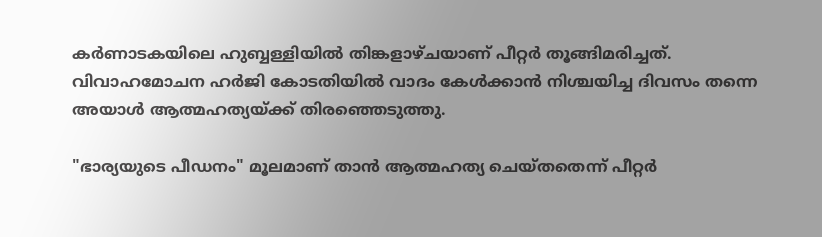കർണാടകയിലെ ഹുബ്ബള്ളിയിൽ തിങ്കളാഴ്ചയാണ് പീറ്റർ തൂങ്ങിമരിച്ചത്. വിവാഹമോചന ഹർജി കോടതിയിൽ വാദം കേൾക്കാൻ നിശ്ചയിച്ച ദിവസം തന്നെ അയാള്‍ ആത്മഹത്യയ്ക്ക് തിരഞ്ഞെടുത്തു.

"ഭാര്യയുടെ പീഡനം" മൂലമാണ് താന്‍ ആത്മഹത്യ ചെയ്തതെന്ന് പീറ്റർ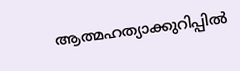ആത്മഹത്യാക്കുറിപ്പില്‍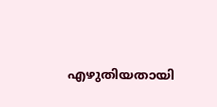എഴുതിയതായി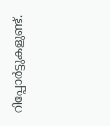റിപ്പോർട്ടുകളുണ്ട്.